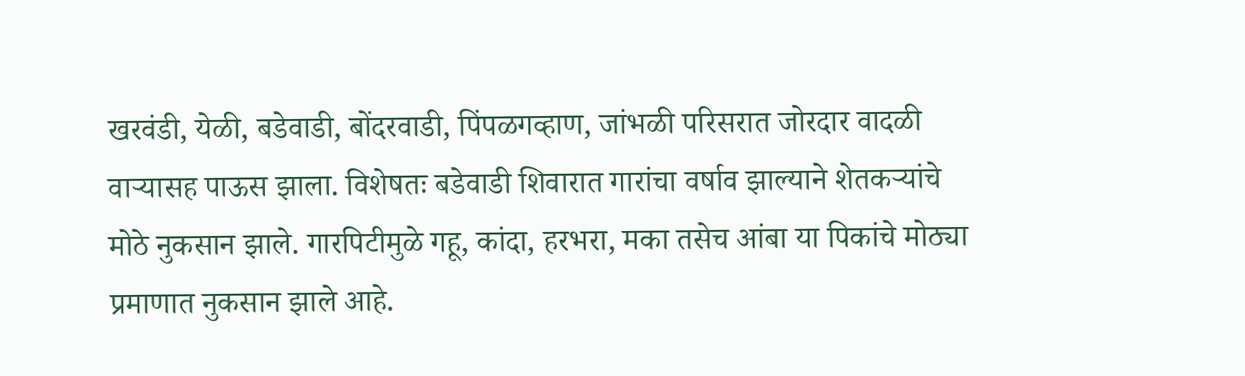खरवंडी, येळी, बडेवाडी, बोंदरवाडी, पिंपळगव्हाण, जांभळी परिसरात जोरदार वादळी वाऱ्यासह पाऊस झाला. विशेषतः बडेवाडी शिवारात गारांचा वर्षाव झाल्याने शेतकऱ्यांचे मोठे नुकसान झाले. गारपिटीमुळे गहू, कांदा, हरभरा, मका तसेच आंबा या पिकांचे मोठ्या प्रमाणात नुकसान झाले आहे.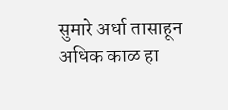सुमारे अर्धा तासाहून अधिक काळ हा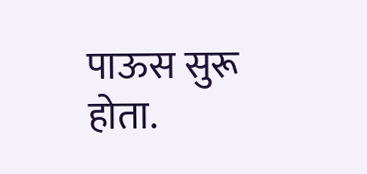पाऊस सुरू होता.